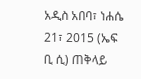አዲስ አበባ፣ ነሐሴ 21፣ 2015 (ኤፍ ቢ ሲ) ጠቅላይ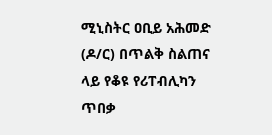ሚኒስትር ዐቢይ አሕመድ (ዶ/ር) በጥልቅ ስልጠና ላይ የቆዩ የሪፐብሊካን ጥበቃ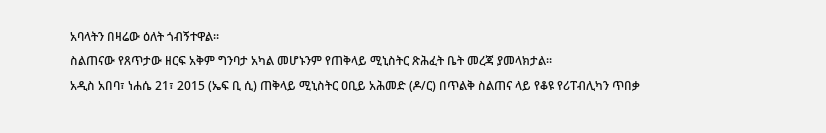አባላትን በዛሬው ዕለት ጎብኝተዋል፡፡
ስልጠናው የጸጥታው ዘርፍ አቅም ግንባታ አካል መሆኑንም የጠቅላይ ሚኒስትር ጽሕፈት ቤት መረጃ ያመላክታል፡፡
አዲስ አበባ፣ ነሐሴ 21፣ 2015 (ኤፍ ቢ ሲ) ጠቅላይ ሚኒስትር ዐቢይ አሕመድ (ዶ/ር) በጥልቅ ስልጠና ላይ የቆዩ የሪፐብሊካን ጥበቃ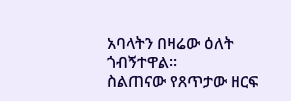አባላትን በዛሬው ዕለት ጎብኝተዋል፡፡
ስልጠናው የጸጥታው ዘርፍ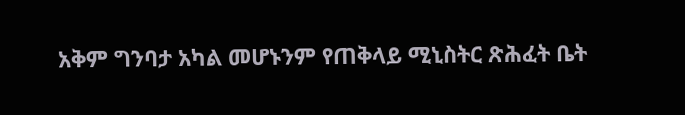አቅም ግንባታ አካል መሆኑንም የጠቅላይ ሚኒስትር ጽሕፈት ቤት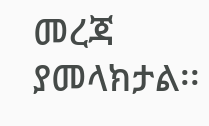መረጃ ያመላክታል፡፡